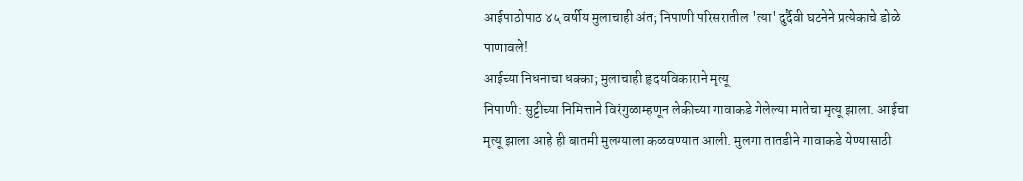आईपाठोपाठ ४५ वर्षीय मुलाचाही अंत; निपाणी परिसरातील 'त्या' दुर्दैवी घटनेने प्रत्येकाचे डोळे पाणावले!
आईच्या निधनाचा धक्का; मुलाचाही हृदयविकाराने मृत्यू
निपाणी: सुट्टीच्या निमित्ताने विरंगुळाम्हणून लेकीच्या गावाकडे गेलेल्या मातेचा मृत्यू झाला. आईचा मृत्यू झाला आहे ही बातमी मुलग्याला कळवण्यात आली. मुलगा तातडीने गावाकडे येण्यासाठी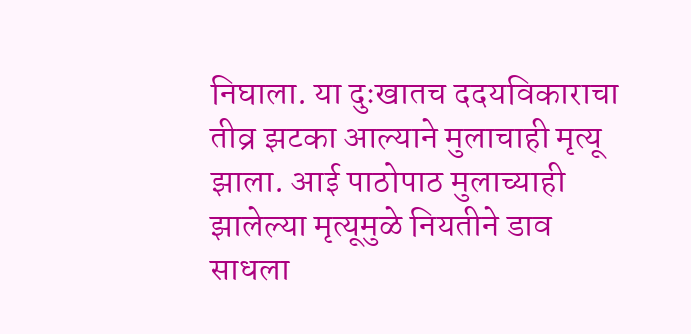निघाला. या दुःखातच ददयविकाराचा तीव्र झटका आल्याने मुलाचाही मृत्यू झाला. आई पाठोपाठ मुलाच्याही झालेल्या मृत्यूमुळे नियतीने डाव साधला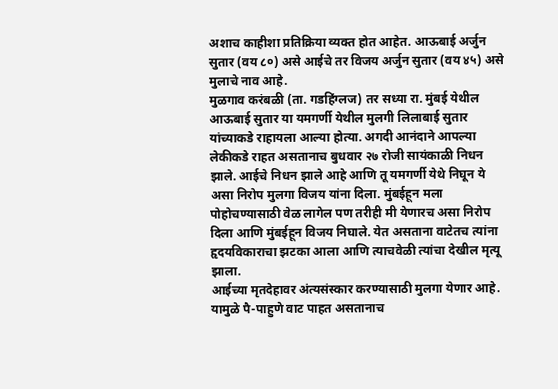अशाच काहीशा प्रतिक्रिया व्यक्त होत आहेत. आऊबाई अर्जुन सुतार (वय ८०) असे आईचे तर विजय अर्जुन सुतार (वय ४५) असे मुलाचे नाव आहे.
मुळगाव करंबळी (ता. गडहिंग्लज) तर सध्या रा. मुंबई येथील आऊबाई सुतार या यमगर्णी येथील मुलगी लिलाबाई सुतार यांच्याकडे राहायला आल्या होत्या. अगदी आनंदाने आपल्या लेकीकडे राहत असतानाच बुधवार २७ रोजी सायंकाळी निधन झाले. आईचे निधन झाले आहे आणि तू यमगर्णी येथे निघून ये असा निरोप मुलगा विजय यांना दिला. मुंबईहून मला पोहोचण्यासाठी वेळ लागेल पण तरीही मी येणारच असा निरोप दिला आणि मुंबईहून विजय निघाले. येत असताना वाटेतच त्यांना हृदयविकाराचा झटका आला आणि त्याचवेळी त्यांचा देखील मृत्यू झाला.
आईच्या मृतदेहावर अंत्यसंस्कार करण्यासाठी मुलगा येणार आहे. यामुळे पै-पाहुणे वाट पाहत असतानाच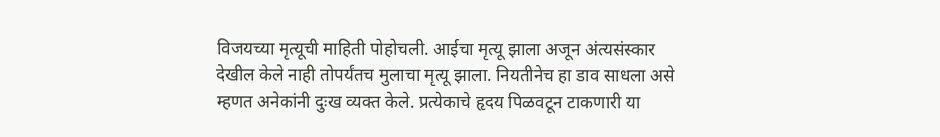विजयच्या मृत्यूची माहिती पोहोचली. आईचा मृत्यू झाला अजून अंत्यसंस्कार देखील केले नाही तोपर्यंतच मुलाचा मृत्यू झाला. नियतीनेच हा डाव साधला असे म्हणत अनेकांनी दुःख व्यक्त केले. प्रत्येकाचे हृदय पिळवटून टाकणारी या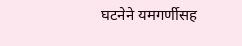घटनेने यमगर्णीसह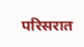परिसरात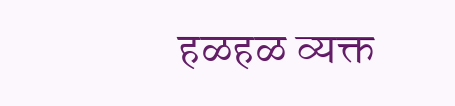हळहळ व्यक्त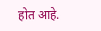होत आहे.